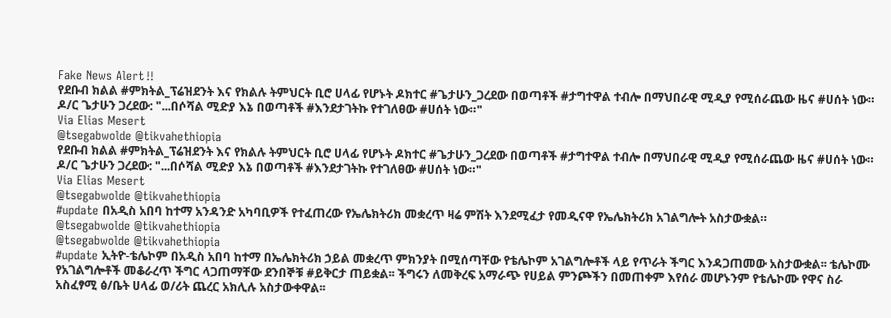Fake News Alert‼
የደቡብ ክልል #ምክትል_ፕሬዝደንት እና የክልሉ ትምህርት ቢሮ ሀላፊ የሆኑት ዶክተር #ጌታሁን_ጋረደው በወጣቶች #ታግተዋል ተብሎ በማህበራዊ ሚዲያ የሚሰራጨው ዜና #ሀሰት ነው።
ዶ/ር ጌታሁን ጋረደው: "...በሶሻል ሚድያ እኔ በወጣቶች #እንደታገትኩ የተገለፀው #ሀሰት ነው።"
Via Elias Mesert
@tsegabwolde @tikvahethiopia
የደቡብ ክልል #ምክትል_ፕሬዝደንት እና የክልሉ ትምህርት ቢሮ ሀላፊ የሆኑት ዶክተር #ጌታሁን_ጋረደው በወጣቶች #ታግተዋል ተብሎ በማህበራዊ ሚዲያ የሚሰራጨው ዜና #ሀሰት ነው።
ዶ/ር ጌታሁን ጋረደው: "...በሶሻል ሚድያ እኔ በወጣቶች #እንደታገትኩ የተገለፀው #ሀሰት ነው።"
Via Elias Mesert
@tsegabwolde @tikvahethiopia
#update በአዲስ አበባ ከተማ አንዳንድ አካባቢዎች የተፈጠረው የኤሌክትሪክ መቋረጥ ዛሬ ምሽት እንደሚፈታ የመዲናዋ የኤሌክትሪክ አገልግሎት አስታውቋል።
@tsegabwolde @tikvahethiopia
@tsegabwolde @tikvahethiopia
#update ኢትዮ-ቴሌኮም በአዲስ አበባ ከተማ በኤሌክትሪክ ኃይል መቋረጥ ምክንያት በሚሰጣቸው የቴሌኮም አገልግሎቶች ላይ የጥራት ችግር እንዳጋጠመው አስታውቋል፡፡ ቴሌኮሙ የአገልግሎቶች መቆራረጥ ችግር ላጋጠማቸው ደንበኞቹ #ይቅርታ ጠይቋል፡፡ ችግሩን ለመቅረፍ አማራጭ የሀይል ምንጮችን በመጠቀም እየሰራ መሆኑንም የቴሌኮሙ የዋና ስራ አስፈፃሚ ፅ/ቤት ሀላፊ ወ/ሪት ጨረር አክሊሉ አስታውቀዋል፡፡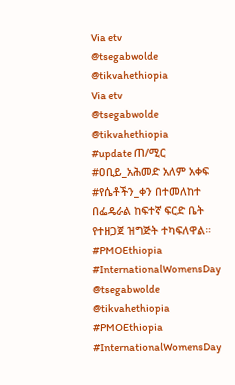Via etv
@tsegabwolde @tikvahethiopia
Via etv
@tsegabwolde @tikvahethiopia
#update ጠ/ሚር #ዐቢይ_አሕመድ አለም አቀፍ #የሴቶችን_ቀን በተመለከተ በፌዴራል ከፍተኛ ፍርድ ቤት የተዘጋጀ ዝግጅት ተካፍለዋል።
#PMOEthiopia
#InternationalWomensDay
@tsegabwolde @tikvahethiopia
#PMOEthiopia
#InternationalWomensDay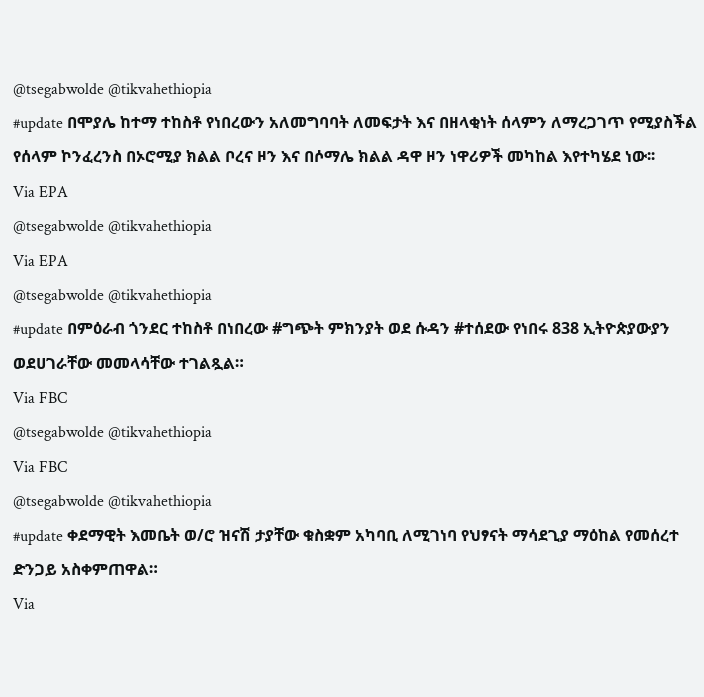@tsegabwolde @tikvahethiopia
#update በሞያሌ ከተማ ተከስቶ የነበረውን አለመግባባት ለመፍታት እና በዘላቂነት ሰላምን ለማረጋገጥ የሚያስችል የሰላም ኮንፈረንስ በኦሮሚያ ክልል ቦረና ዞን እና በሶማሌ ክልል ዳዋ ዞን ነዋሪዎች መካከል እየተካሄደ ነው፡፡
Via EPA
@tsegabwolde @tikvahethiopia
Via EPA
@tsegabwolde @tikvahethiopia
#update በምዕራብ ጎንደር ተከስቶ በነበረው #ግጭት ምክንያት ወደ ሱዳን #ተሰደው የነበሩ 838 ኢትዮጵያውያን ወደሀገራቸው መመላሳቸው ተገልጿል።
Via FBC
@tsegabwolde @tikvahethiopia
Via FBC
@tsegabwolde @tikvahethiopia
#update ቀደማዊት እመቤት ወ/ሮ ዝናሽ ታያቸው ቁስቋም አካባቢ ለሚገነባ የህፃናት ማሳደጊያ ማዕከል የመሰረተ ድንጋይ አስቀምጠዋል።
Via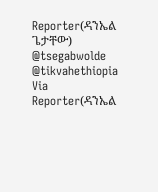Reporter(ዳንኤል ጌታቸው)
@tsegabwolde @tikvahethiopia
Via Reporter(ዳንኤል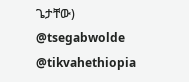ጌታቸው)
@tsegabwolde @tikvahethiopia